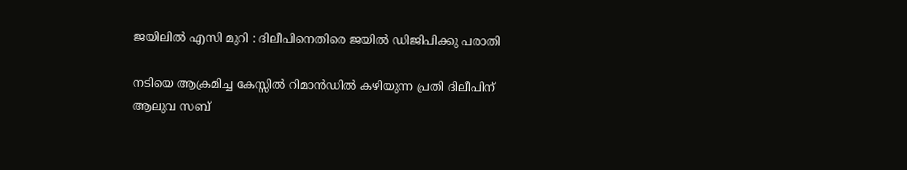ജയിലില്‍ എസി മുറി : ദിലീപിനെതിരെ ജയില്‍ ഡിജിപിക്കു പരാതി

നടിയെ ആക്രമിച്ച കേസ്സില്‍ റിമാന്‍ഡില്‍ കഴിയുന്ന പ്രതി ദിലീപിന് ആലുവ സബ്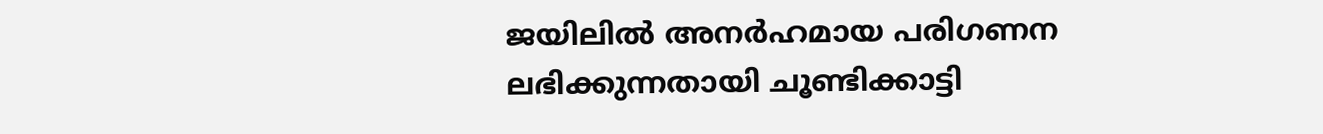ജയിലില്‍ അനര്‍ഹമായ പരിഗണന ലഭിക്കുന്നതായി ചൂണ്ടിക്കാട്ടി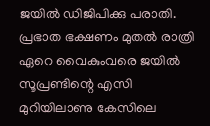ജയില്‍ ഡിജിപിക്കു പരാതി. പ്രഭാത ഭക്ഷണം മുതല്‍ രാത്രി ഏറെ വൈകുംവരെ ജയില്‍ സൂപ്രണ്ടിന്റെ എസി മുറിയിലാണു കേസിലെ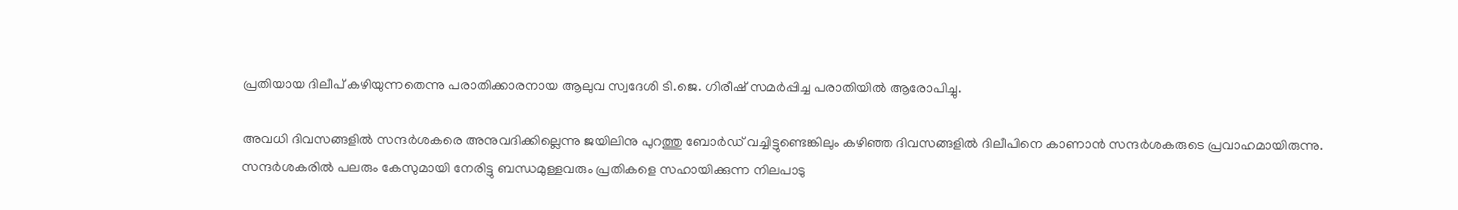പ്രതിയായ ദിലീപ് കഴിയുന്നതെന്നു പരാതിക്കാരനായ ആലുവ സ്വദേശി ടി.ജെ. ഗിരീഷ് സമര്‍പ്പിച്ച പരാതിയില്‍ ആരോപിച്ചു.

അവധി ദിവസങ്ങളില്‍ സന്ദര്‍ശകരെ അനുവദിക്കില്ലെന്നു ജയിലിനു പുറത്തു ബോര്‍ഡ് വച്ചിട്ടുണ്ടെങ്കിലും കഴിഞ്ഞ ദിവസങ്ങളില്‍ ദിലീപിനെ കാണാന്‍ സന്ദര്‍ശകരുടെ പ്രവാഹമായിരുന്നു. സന്ദര്‍ശകരില്‍ പലരും കേസുമായി നേരിട്ടു ബന്ധമുള്ളവരും പ്രതികളെ സഹായിക്കുന്ന നിലപാടു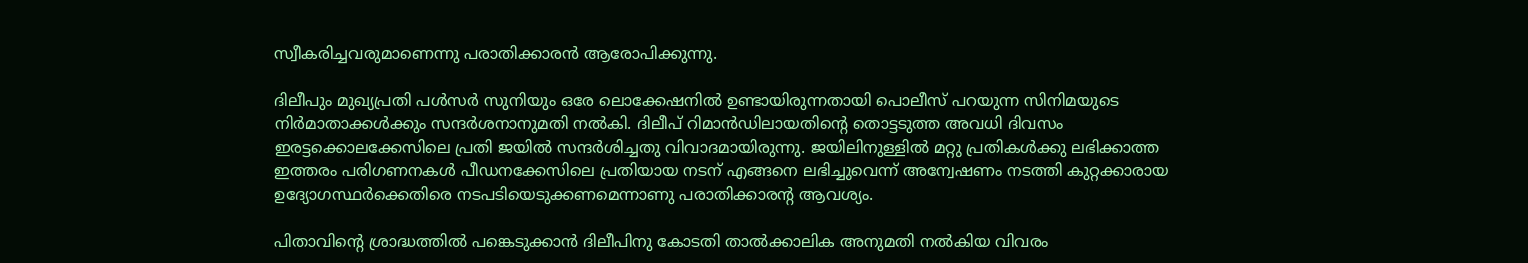സ്വീകരിച്ചവരുമാണെന്നു പരാതിക്കാരന്‍ ആരോപിക്കുന്നു.

ദിലീപും മുഖ്യപ്രതി പള്‍സര്‍ സുനിയും ഒരേ ലൊക്കേഷനില്‍ ഉണ്ടായിരുന്നതായി പൊലീസ് പറയുന്ന സിനിമയുടെ നിര്‍മാതാക്കള്‍ക്കും സന്ദര്‍ശനാനുമതി നല്‍കി. ദിലീപ് റിമാന്‍ഡിലായതിന്റെ തൊട്ടടുത്ത അവധി ദിവസം ഇരട്ടക്കൊലക്കേസിലെ പ്രതി ജയില്‍ സന്ദര്‍ശിച്ചതു വിവാദമായിരുന്നു. ജയിലിനുള്ളില്‍ മറ്റു പ്രതികള്‍ക്കു ലഭിക്കാത്ത ഇത്തരം പരിഗണനകള്‍ പീഡനക്കേസിലെ പ്രതിയായ നടന് എങ്ങനെ ലഭിച്ചുവെന്ന് അന്വേഷണം നടത്തി കുറ്റക്കാരായ ഉദ്യോഗസ്ഥര്‍ക്കെതിരെ നടപടിയെടുക്കണമെന്നാണു പരാതിക്കാരന്റ ആവശ്യം.

പിതാവിന്റെ ശ്രാദ്ധത്തില്‍ പങ്കെടുക്കാന്‍ ദിലീപിനു കോടതി താല്‍ക്കാലിക അനുമതി നല്‍കിയ വിവരം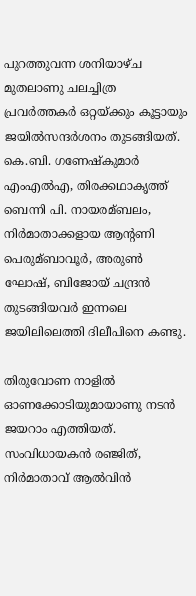പുറത്തുവന്ന ശനിയാഴ്ച മുതലാണു ചലച്ചിത്ര പ്രവര്‍ത്തകര്‍ ഒറ്റയ്ക്കും കൂട്ടായും ജയില്‍സന്ദര്‍ശനം തുടങ്ങിയത്. കെ.ബി. ഗണേഷ്‌കുമാര്‍ എംഎല്‍എ, തിരക്കഥാകൃത്ത് ബെന്നി പി. നായരമ്ബലം, നിര്‍മാതാക്കളായ ആന്റണി പെരുമ്ബാവൂര്‍, അരുണ്‍ ഘോഷ്, ബിജോയ് ചന്ദ്രന്‍ തുടങ്ങിയവര്‍ ഇന്നലെ ജയിലിലെത്തി ദിലീപിനെ കണ്ടു.

തിരുവോണ നാളില്‍ ഓണക്കോടിയുമായാണു നടന്‍ ജയറാം എത്തിയത്. സംവിധായകന്‍ രഞ്ജിത്, നിര്‍മാതാവ് ആല്‍വിന്‍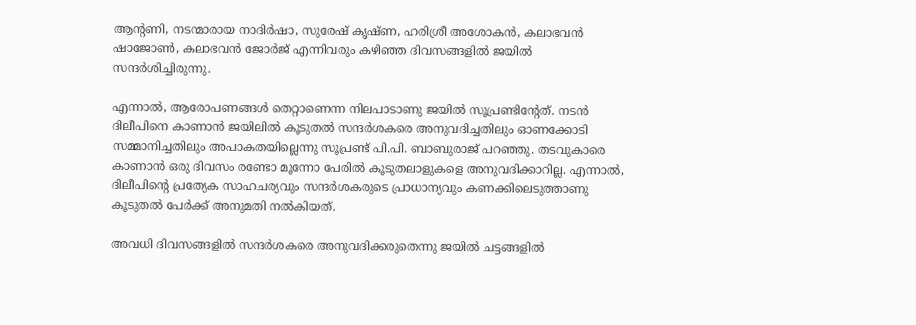ആന്റണി, നടന്മാരായ നാദിര്‍ഷാ, സുരേഷ് കൃഷ്ണ, ഹരിശ്രീ അശോകന്‍, കലാഭവന്‍ ഷാജോണ്‍, കലാഭവന്‍ ജോര്‍ജ് എന്നിവരും കഴിഞ്ഞ ദിവസങ്ങളില്‍ ജയില്‍ സന്ദര്‍ശിച്ചിരുന്നു.

എന്നാല്‍, ആരോപണങ്ങള്‍ തെറ്റാണെന്ന നിലപാടാണു ജയില്‍ സൂപ്രണ്ടിന്റേത്. നടന്‍ ദിലീപിനെ കാണാന്‍ ജയിലില്‍ കൂടുതല്‍ സന്ദര്‍ശകരെ അനുവദിച്ചതിലും ഓണക്കോടി സമ്മാനിച്ചതിലും അപാകതയില്ലെന്നു സൂപ്രണ്ട് പി.പി. ബാബുരാജ് പറഞ്ഞു. തടവുകാരെ കാണാന്‍ ഒരു ദിവസം രണ്ടോ മൂന്നോ പേരില്‍ കൂടുതലാളുകളെ അനുവദിക്കാറില്ല. എന്നാല്‍, ദിലീപിന്റെ പ്രത്യേക സാഹചര്യവും സന്ദര്‍ശകരുടെ പ്രാധാന്യവും കണക്കിലെടുത്താണു കൂടുതല്‍ പേര്‍ക്ക് അനുമതി നല്‍കിയത്.

അവധി ദിവസങ്ങളില്‍ സന്ദര്‍ശകരെ അനുവദിക്കരുതെന്നു ജയില്‍ ചട്ടങ്ങളില്‍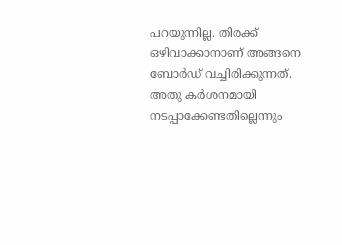പറയുന്നില്ല. തിരക്ക് ഒഴിവാക്കാനാണ് അങ്ങനെ ബോര്‍ഡ് വച്ചിരിക്കുന്നത്. അതു കര്‍ശനമായി നടപ്പാക്കേണ്ടതില്ലെന്നും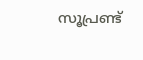സൂപ്രണ്ട്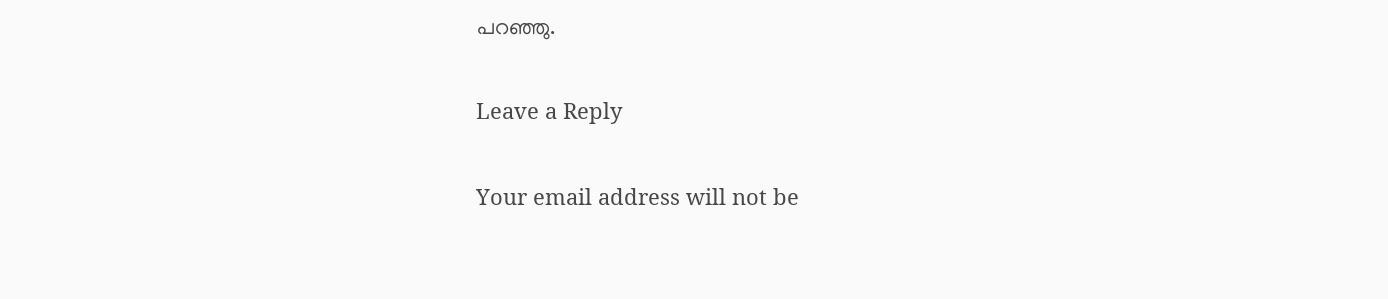പറഞ്ഞു.

Leave a Reply

Your email address will not be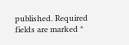published. Required fields are marked *